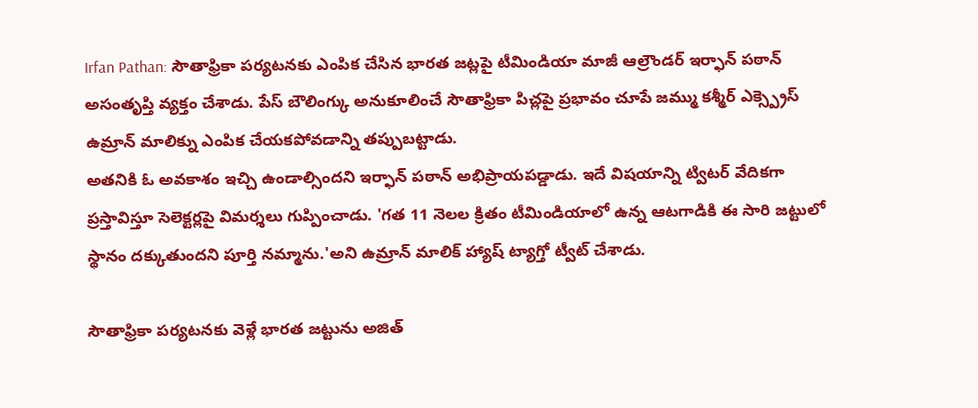Irfan Pathan: సౌతాఫ్రికా పర్యటనకు ఎంపిక చేసిన భారత జట్లపై టీమిండియా మాజీ ఆల్రౌండర్ ఇర్ఫాన్ పఠాన్ అసంతృప్తి వ్యక్తం చేశాడు. పేస్ బౌలింగ్కు అనుకూలించే సౌతాఫ్రికా పిచ్లపై ప్రభావం చూపే జమ్ము కశ్మీర్ ఎక్స్ప్రెస్ ఉమ్రాన్ మాలిక్ను ఎంపిక చేయకపోవడాన్ని తప్పుబట్టాడు.
అతనికి ఓ అవకాశం ఇచ్చి ఉండాల్సిందని ఇర్ఫాన్ పఠాన్ అభిప్రాయపడ్డాడు. ఇదే విషయాన్ని ట్విటర్ వేదికగా ప్రస్తావిస్తూ సెలెక్టర్లపై విమర్శలు గుప్పించాడు. 'గత 11 నెలల క్రితం టీమిండియాలో ఉన్న ఆటగాడికి ఈ సారి జట్టులో స్థానం దక్కుతుందని పూర్తి నమ్మాను.'అని ఉమ్రాన్ మాలిక్ హ్యాష్ ట్యాగ్తో ట్వీట్ చేశాడు.

సౌతాఫ్రికా పర్యటనకు వెళ్లే భారత జట్టును అజిత్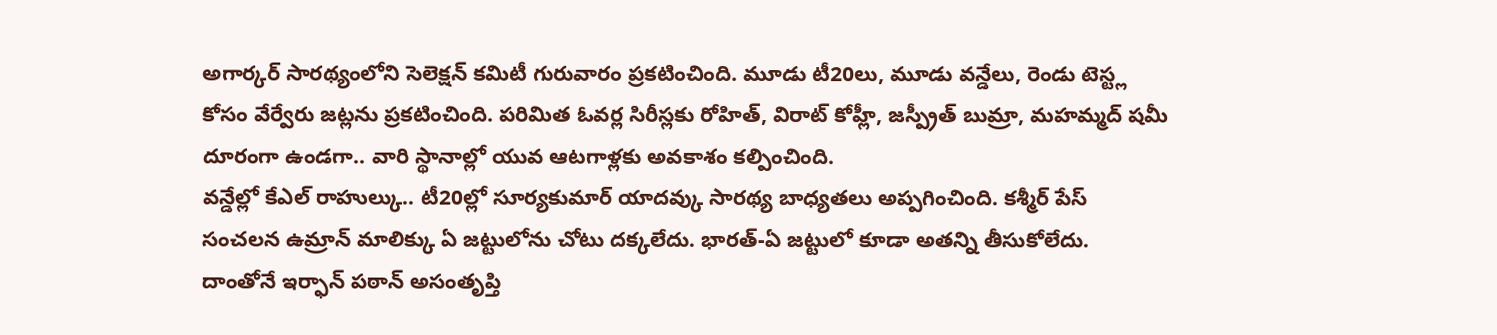అగార్కర్ సారథ్యంలోని సెలెక్షన్ కమిటీ గురువారం ప్రకటించింది. మూడు టీ20లు, మూడు వన్డేలు, రెండు టెస్ట్ల కోసం వేర్వేరు జట్లను ప్రకటించింది. పరిమిత ఓవర్ల సిరీస్లకు రోహిత్, విరాట్ కోహ్లీ, జస్ప్రీత్ బుమ్రా, మహమ్మద్ షమీ దూరంగా ఉండగా.. వారి స్థానాల్లో యువ ఆటగాళ్లకు అవకాశం కల్పించింది.
వన్డేల్లో కేఎల్ రాహుల్కు.. టీ20ల్లో సూర్యకుమార్ యాదవ్కు సారథ్య బాధ్యతలు అప్పగించింది. కశ్మీర్ పేస్ సంచలన ఉమ్రాన్ మాలిక్కు ఏ జట్టులోను చోటు దక్కలేదు. భారత్-ఏ జట్టులో కూడా అతన్ని తీసుకోలేదు.
దాంతోనే ఇర్ఫాన్ పఠాన్ అసంతృప్తి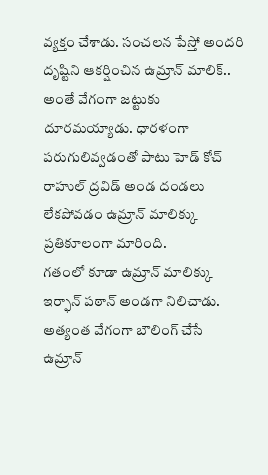వ్యక్తం చేశాడు. సంచలన పేస్తో అందరి దృష్టిని ఆకర్షించిన ఉమ్రాన్ మాలిక్.. అంతే వేగంగా జట్టుకు దూరమయ్యాడు. ధారళంగా పరుగులివ్వడంతో పాటు హెడ్ కోచ్ రాహుల్ ద్రవిడ్ అండ దండలు లేకపోవడం ఉమ్రాన్ మాలిక్కు ప్రతికూలంగా మారింది.
గతంలో కూడా ఉమ్రాన్ మాలిక్కు ఇర్ఫాన్ పఠాన్ అండగా నిలిచాడు. అత్యంత వేగంగా బౌలింగ్ చేసే ఉమ్రాన్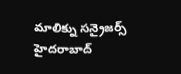మాలిక్ను సన్రైజర్స్ హైదరాబాద్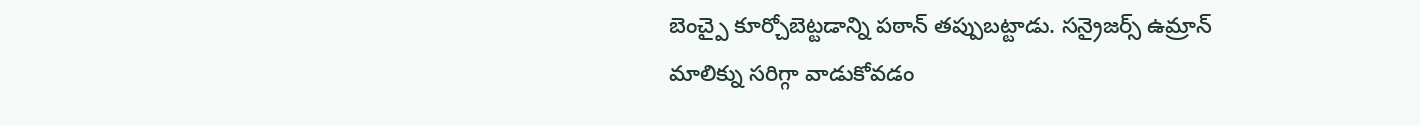బెంచ్పై కూర్చోబెట్టడాన్ని పఠాన్ తప్పుబట్టాడు. సన్రైజర్స్ ఉమ్రాన్ మాలిక్ను సరిగ్గా వాడుకోవడం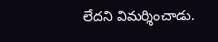లేదని విమర్శించాడు.